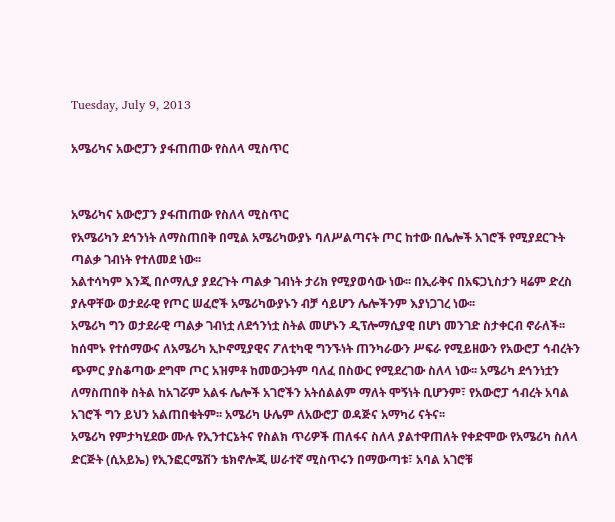Tuesday, July 9, 2013

አሜሪካና አውሮፓን ያፋጠጠው የስለላ ሚስጥር


አሜሪካና አውሮፓን ያፋጠጠው የስለላ ሚስጥር
የአሜሪካን ደኅንነት ለማስጠበቅ በሚል አሜሪካውያኑ ባለሥልጣናት ጦር ከተው በሌሎች አገሮች የሚያደርጉት ጣልቃ ገብነት የተለመደ ነው፡፡
አልተሳካም እንጂ በሶማሊያ ያደረጉት ጣልቃ ገብነት ታሪክ የሚያወሳው ነው፡፡ በኢራቅና በአፍጋኒስታን ዛሬም ድረስ ያሉዋቸው ወታደራዊ የጦር ሠፈሮች አሜሪካውያኑን ብቻ ሳይሆን ሌሎችንም እያነጋገረ ነው፡፡
አሜሪካ ግን ወታደራዊ ጣልቃ ገብነቷ ለደኅንነቷ ስትል መሆኑን ዲፕሎማሲያዊ በሆነ መንገድ ስታቀርብ ኖራለች፡፡ ከሰሞኑ የተሰማውና ለአሜሪካ ኢኮኖሚያዊና ፖለቲካዊ ግንኙነት ጠንካራውን ሥፍራ የሚይዘውን የአውሮፓ ኅብረትን ጭምር ያስቆጣው ደግሞ ጦር አዝምቶ ከመውጋትም ባለፈ በስውር የሚደረገው ስለላ ነው፡፡ አሜሪካ ደኅንነቷን ለማስጠበቅ ስትል ከአገሯም አልፋ ሌሎች አገሮችን አትሰልልም ማለት ሞኝነት ቢሆንም፣ የአውሮፓ ኅብረት አባል አገሮች ግን ይህን አልጠበቁትም፡፡ አሜሪካ ሁሌም ለአውሮፓ ወዳጅና አማካሪ ናትና፡፡
አሜሪካ የምታካሂደው ሙሉ የኢንተርኔትና የስልክ ጥሪዎች ጠለፋና ስለላ ያልተዋጠለት የቀድሞው የአሜሪካ ስለላ ድርጅት (ሲአይኤ) የኢንፎርሜሽን ቴክኖሎጂ ሠራተኛ ሚስጥሩን በማውጣቱ፣ አባል አገሮቹ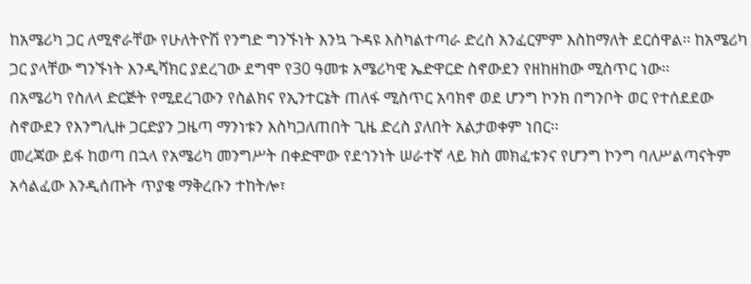ከአሜሪካ ጋር ለሚኖራቸው የሁለትዮሽ የንግድ ግንኙነት እንኳ ጉዳዩ እስካልተጣራ ድረስ አንፈርምም እስከማለት ደርሰዋል፡፡ ከአሜሪካ ጋር ያላቸው ግንኙነት እንዲሻክር ያደረገው ደግሞ የ30 ዓመቱ አሜሪካዊ ኤድዋርድ ስኖውደን የዘከዘከው ሚስጥር ነው፡፡
በአሜሪካ የስለላ ድርጅት የሚደረገውን የስልክና የኢንተርኔት ጠለፋ ሚስጥር አባክኖ ወደ ሆንግ ኮንክ በግንቦት ወር የተሰደደው ስኖውደን የእንግሊዙ ጋርድያን ጋዜጣ ማንነቱን እስካጋለጠበት ጊዜ ድረስ ያለበት አልታወቀም ነበር፡፡
መረጃው ይፋ ከወጣ በኋላ የአሜሪካ መንግሥት በቀድሞው የደኅንነት ሠራተኛ ላይ ክስ መክፈቱንና የሆንግ ኮንግ ባለሥልጣናትም አሳልፈው እንዲሰጡት ጥያቄ ማቅረቡን ተከትሎ፣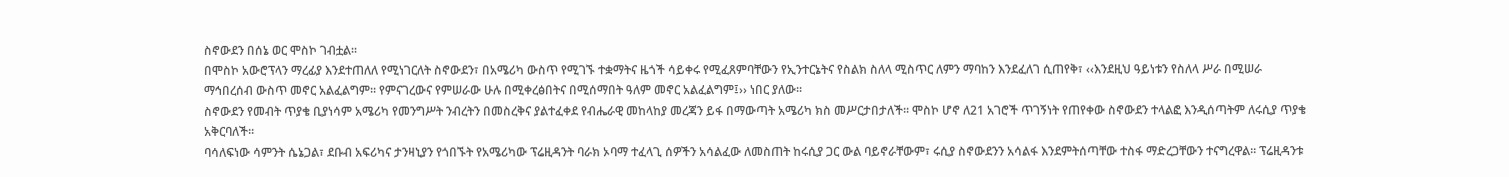ስኖውደን በሰኔ ወር ሞስኮ ገብቷል፡፡
በሞስኮ አውሮፕላን ማረፊያ እንደተጠለለ የሚነገርለት ስኖውደን፣ በአሜሪካ ውስጥ የሚገኙ ተቋማትና ዜጎች ሳይቀሩ የሚፈጸምባቸውን የኢንተርኔትና የስልክ ስለላ ሚስጥር ለምን ማባከን እንደፈለገ ሲጠየቅ፣ ‹‹እንደዚህ ዓይነቱን የስለላ ሥራ በሚሠራ ማኅበረሰብ ውስጥ መኖር አልፈልግም፡፡ የምናገረውና የምሠራው ሁሉ በሚቀረፅበትና በሚሰማበት ዓለም መኖር አልፈልግም፤›› ነበር ያለው፡፡
ስኖውደን የመብት ጥያቄ ቢያነሳም አሜሪካ የመንግሥት ንብረትን በመስረቅና ያልተፈቀደ የብሔራዊ መከላከያ መረጃን ይፋ በማውጣት አሜሪካ ክስ መሥርታበታለች፡፡ ሞስኮ ሆኖ ለ21 አገሮች ጥገኝነት የጠየቀው ስኖውደን ተላልፎ እንዲሰጣትም ለሩሲያ ጥያቄ አቅርባለች፡፡
ባሳለፍነው ሳምንት ሴኔጋል፣ ደቡብ አፍሪካና ታንዛኒያን የጎበኙት የአሜሪካው ፕሬዚዳንት ባራክ ኦባማ ተፈላጊ ሰዎችን አሳልፈው ለመስጠት ከሩሲያ ጋር ውል ባይኖራቸውም፣ ሩሲያ ስኖውደንን አሳልፋ እንደምትሰጣቸው ተስፋ ማድረጋቸውን ተናግረዋል፡፡ ፕሬዚዳንቱ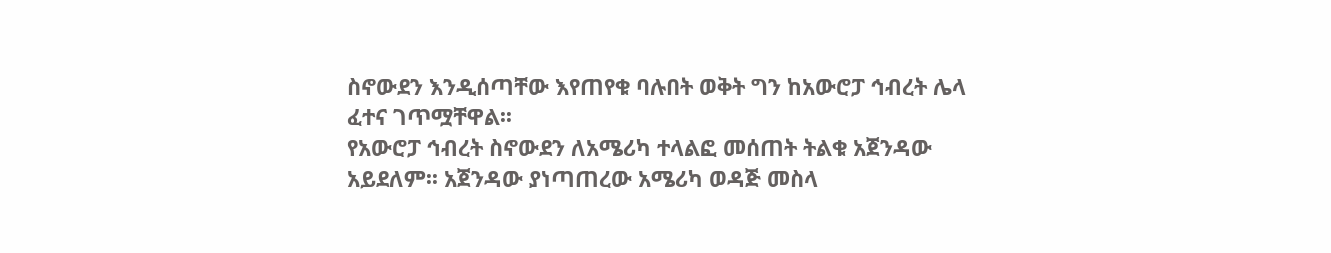ስኖውደን እንዲሰጣቸው እየጠየቁ ባሉበት ወቅት ግን ከአውሮፓ ኅብረት ሌላ ፈተና ገጥሟቸዋል፡፡
የአውሮፓ ኅብረት ስኖውደን ለአሜሪካ ተላልፎ መሰጠት ትልቁ አጀንዳው አይደለም፡፡ አጀንዳው ያነጣጠረው አሜሪካ ወዳጅ መስላ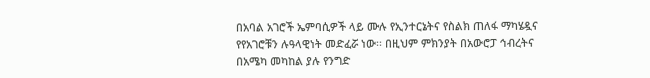በአባል አገሮች ኤምባሲዎች ላይ ሙሉ የኢንተርኔትና የስልክ ጠለፋ ማካሄዷና የየአገሮቹን ሉዓላዊነት መድፈሯ ነው፡፡ በዚህም ምክንያት በአውሮፓ ኅብረትና በአሜካ መካከል ያሉ የንግድ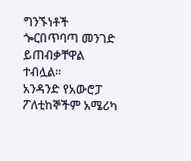ግንኙነቶች ጐርበጥባጣ መንገድ ይጠብቃቸዋል ተብሏል፡፡
አንዳንድ የአውሮፓ ፖለቲከኞችም አሜሪካ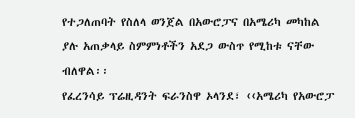የተጋለጠባት የስለላ ወንጀል በአውሮፓና በአሜሪካ መካከል ያሉ አጠቃላይ ስምምነቶችን አደጋ ውስጥ የሚከቱ ናቸው ብለዋል፡፡
የፈረንሳይ ፕሬዚዳንት ፍራንስዋ ኦላንደ፣ ‹‹አሜሪካ የአውሮፓ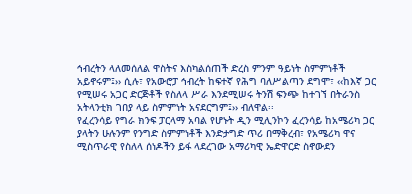ኅብረትን ላለመሰለል ዋስትና እስካልሰጠች ድረስ ምንም ዓይነት ስምምነቶች አይኖሩም፤›› ሲሉ፣ የአውሮፓ ኅብረት ከፍተኛ የሕግ ባለሥልጣን ደግሞ፣ ‹‹ከእኛ ጋር የሚሠሩ አጋር ድርጅቶች የስለላ ሥራ እንደሚሠሩ ትንሽ ፍንጭ ከተገኘ በትራንስ አትላንቲክ ገበያ ላይ ስምምነት አናደርግም፤›› ብለዋል፡፡
የፈረንሳይ የግራ ክንፍ ፓርላማ አባል የሆኑት ዲን ሚሊንኮን ፈረንሳይ ከአሜሪካ ጋር ያላትን ሁሉንም የንግድ ስምምነቶች እንድታግድ ጥሪ በማቅረብ፣ የአሜሪካ ዋና ሚስጥራዊ የስለላ ሰነዶችን ይፋ ላደረገው አማሪካዊ ኤድዋርድ ስኖውደን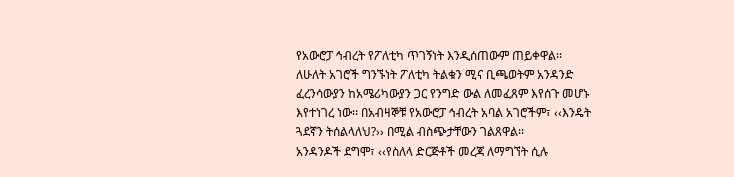የአውሮፓ ኅብረት የፖለቲካ ጥገኝነት እንዲሰጠውም ጠይቀዋል፡፡
ለሁለት አገሮች ግንኙነት ፖለቲካ ትልቁን ሚና ቢጫወትም አንዳንድ ፈረንሳውያን ከአሜሪካውያን ጋር የንግድ ውል ለመፈጸም እየሰጉ መሆኑ እየተነገረ ነው፡፡ በአብዛኞቹ የአውሮፓ ኅብረት አባል አገሮችም፣ ‹‹እንዴት ጓደኛን ትሰልላለህ?›› በሚል ብስጭታቸውን ገልጸዋል፡፡
አንዳንዶች ደግሞ፣ ‹‹የስለላ ድርጅቶች መረጃ ለማግኘት ሲሉ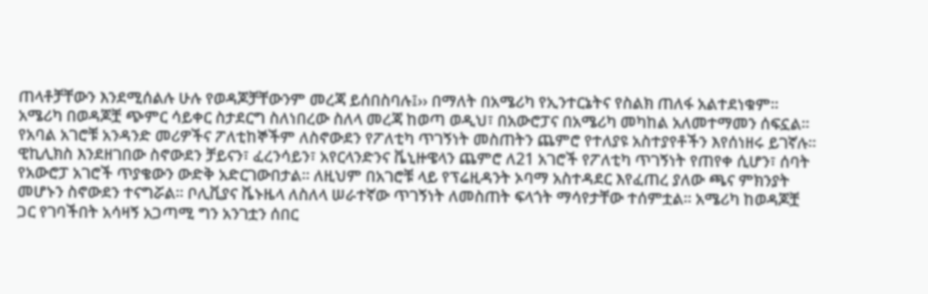ጠላቶቻቸውን እንደሚሰልሉ ሁሉ የወዳጆቻቸውንም መረጃ ይሰበስባሉ፤›› በማለት በአሜሪካ የኢንተርኔትና የስልክ ጠለፋ አልተደነቁም፡፡
አሜሪካ በወዳጆቿ ጭምር ሳይቀር ስታደርግ ስለነበረው ስለላ መረጃ ከወጣ ወዲህ፣ በአውሮፓና በአሜሪካ መካከል አለመተማመን ሰፍኗል፡፡ የአባል አገሮቹ አንዳንድ መሪዎችና ፖለቲከኞችም ለስኖውደን የፖለቲካ ጥገኝነት መስጠትን ጨምሮ የተለያዩ አስተያየቶችን እየሰነዘሩ ይገኛሉ፡፡
ዊኪሊክስ እንደዘገበው ስኖውደን ቻይናን፣ ፈረንሳይን፣ አየርላንድንና ቬኒዙዌላን ጨምሮ ለ21 አገሮች የፖለቲካ ጥገኝነት የጠየቀ ሲሆን፣ ሰባት የአውሮፓ አገሮች ጥያቄውን ውድቅ አድርገውበታል፡፡ ለዚህም በአገሮቹ ላይ የፕሬዚዳንት ኦባማ አስተዳደር እየፈጠረ ያለው ጫና ምክንያት መሆኑን ስኖውደን ተናግሯል፡፡ ቦሊቪያና ቬኑዜላ ለስለላ ሠራተኛው ጥገኝነት ለመስጠት ፍላጎት ማሳየታቸው ተሰምቷል፡፡ አሜሪካ ከወዳጆቿ ጋር የገባችበት አሳዛኝ አጋጣሚ ግን አንገቷን ሰበር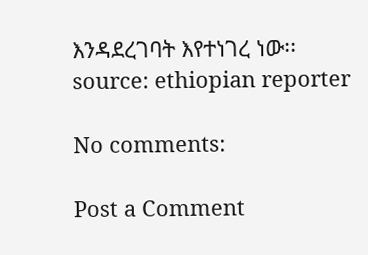እንዳደረገባት እየተነገረ ነው፡፡
source: ethiopian reporter

No comments:

Post a Comment